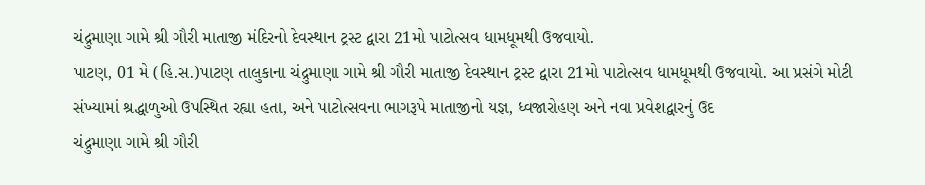ચંદ્રુમાણા ગામે શ્રી ગૌરી માતાજી મંદિરનો દેવસ્થાન ટ્રસ્ટ દ્વારા 21મો પાટોત્સવ ધામધૂમથી ઉજવાયો.
પાટણ, 01 મે (હિ.સ.)પાટણ તાલુકાના ચંદ્રુમાણા ગામે શ્રી ગૌરી માતાજી દેવસ્થાન ટ્રસ્ટ દ્વારા 21મો પાટોત્સવ ધામધૂમથી ઉજવાયો. આ પ્રસંગે મોટી સંખ્યામાં શ્રદ્ધાળુઓ ઉપસ્થિત રહ્યા હતા, અને પાટોત્સવના ભાગરૂપે માતાજીનો યજ્ઞ, ધ્વજારોહણ અને નવા પ્રવેશદ્વારનું ઉદ
ચંદ્રુમાણા ગામે શ્રી ગૌરી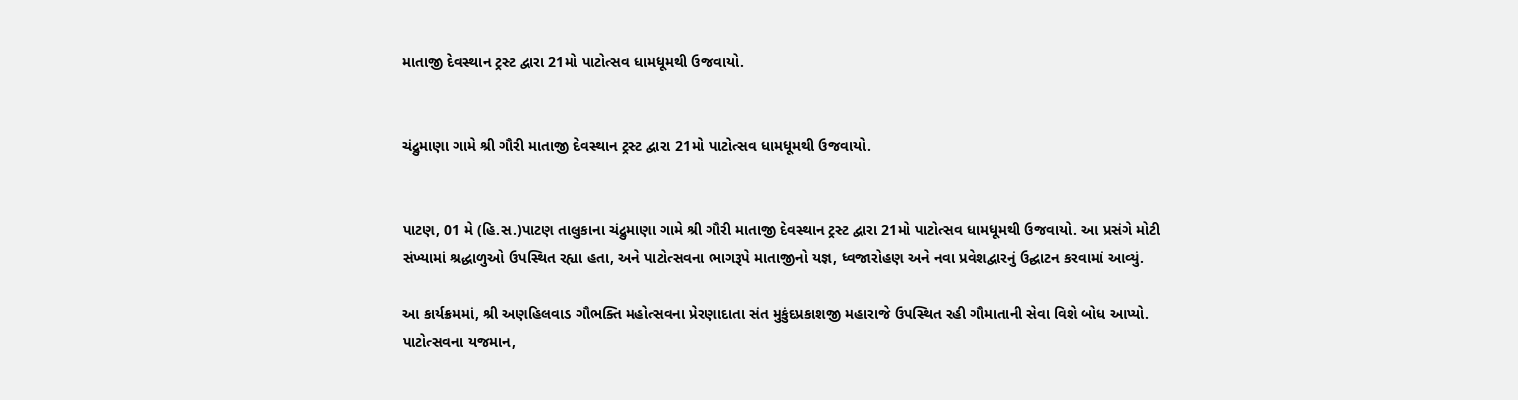માતાજી દેવસ્થાન ટ્રસ્ટ દ્વારા 21મો પાટોત્સવ ધામધૂમથી ઉજવાયો.


ચંદ્રુમાણા ગામે શ્રી ગૌરી માતાજી દેવસ્થાન ટ્રસ્ટ દ્વારા 21મો પાટોત્સવ ધામધૂમથી ઉજવાયો.


પાટણ, 01 મે (હિ.સ.)પાટણ તાલુકાના ચંદ્રુમાણા ગામે શ્રી ગૌરી માતાજી દેવસ્થાન ટ્રસ્ટ દ્વારા 21મો પાટોત્સવ ધામધૂમથી ઉજવાયો. આ પ્રસંગે મોટી સંખ્યામાં શ્રદ્ધાળુઓ ઉપસ્થિત રહ્યા હતા, અને પાટોત્સવના ભાગરૂપે માતાજીનો યજ્ઞ, ધ્વજારોહણ અને નવા પ્રવેશદ્વારનું ઉદ્ઘાટન કરવામાં આવ્યું.

આ કાર્યક્રમમાં, શ્રી અણહિલવાડ ગૌભક્તિ મહોત્સવના પ્રેરણાદાતા સંત મુકુંદપ્રકાશજી મહારાજે ઉપસ્થિત રહી ગૌમાતાની સેવા વિશે બોધ આપ્યો. પાટોત્સવના યજમાન,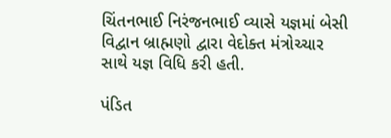ચિંતનભાઈ નિરંજનભાઈ વ્યાસે યજ્ઞમાં બેસી વિદ્વાન બ્રાહ્મણો દ્વારા વેદોક્ત મંત્રોચ્ચાર સાથે યજ્ઞ વિધિ કરી હતી.

પંડિત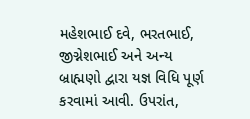મહેશભાઈ દવે, ભરતભાઈ, જીગ્નેશભાઈ અને અન્ય બ્રાહ્મણો દ્વારા યજ્ઞ વિધિ પૂર્ણ કરવામાં આવી. ઉપરાંત,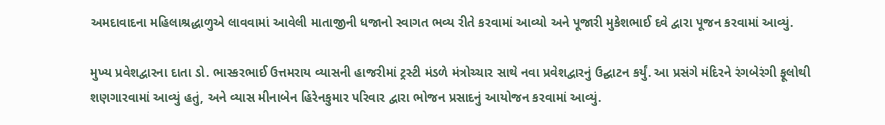અમદાવાદના મહિલાશ્રદ્ધાળુએ લાવવામાં આવેલી માતાજીની ધજાનો સ્વાગત ભવ્ય રીતે કરવામાં આવ્યો અને પૂજારી મુકેશભાઈ દવે દ્વારા પૂજન કરવામાં આવ્યું.

મુખ્ય પ્રવેશદ્વારના દાતા ડો. ભાસ્કરભાઈ ઉત્તમરાય વ્યાસની હાજરીમાં ટ્રસ્ટી મંડળે મંત્રોચ્ચાર સાથે નવા પ્રવેશદ્વારનું ઉદ્ઘાટન કર્યું. આ પ્રસંગે મંદિરને રંગબેરંગી ફૂલોથી શણગારવામાં આવ્યું હતું, અને વ્યાસ મીનાબેન હિરેનકુમાર પરિવાર દ્વારા ભોજન પ્રસાદનું આયોજન કરવામાં આવ્યું.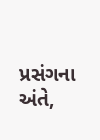પ્રસંગના અંતે,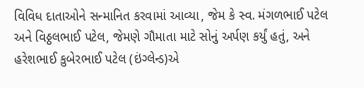વિવિધ દાતાઓને સન્માનિત કરવામાં આવ્યા, જેમ કે સ્વ. મંગળભાઈ પટેલ અને વિઠ્ઠલભાઈ પટેલ, જેમણે ગૌમાતા માટે સોનું અર્પણ કર્યું હતું, અને હરેશભાઈ કુબેરભાઈ પટેલ (ઇંગ્લેન્ડ)એ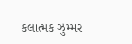કલાત્મક ઝુમ્મર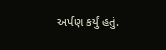અર્પણ કર્યું હતું.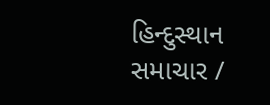હિન્દુસ્થાન સમાચાર /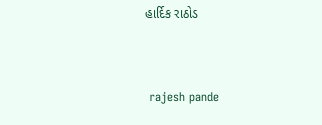હાર્દિક રાઠોડ


 rajesh pande